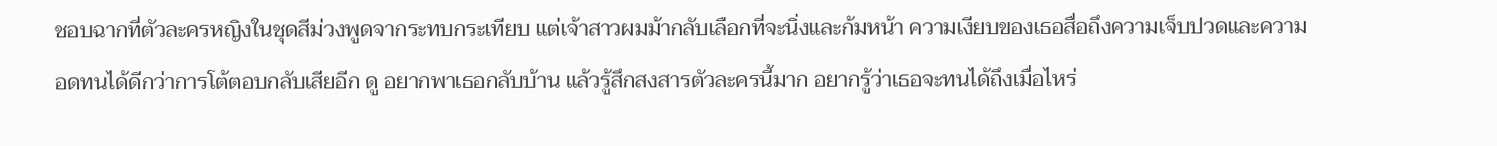ชอบฉากที่ตัวละครหญิงในชุดสีม่วงพูดจากระทบกระเทียบ แต่เจ้าสาวผมม้ากลับเลือกที่จะนิ่งและก้มหน้า ความเงียบของเธอสื่อถึงความเจ็บปวดและความอดทนได้ดีกว่าการโต้ตอบกลับเสียอีก ดู อยากพาเธอกลับบ้าน แล้วรู้สึกสงสารตัวละครนี้มาก อยากรู้ว่าเธอจะทนได้ถึงเมื่อไหร่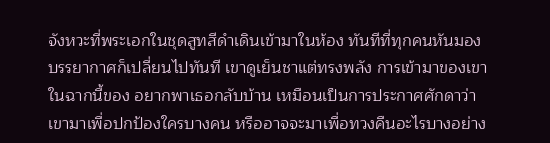จังหวะที่พระเอกในชุดสูทสีดำเดินเข้ามาในห้อง ทันทีที่ทุกคนหันมอง บรรยากาศก็เปลี่ยนไปทันที เขาดูเย็นชาแต่ทรงพลัง การเข้ามาของเขาในฉากนี้ของ อยากพาเธอกลับบ้าน เหมือนเป็นการประกาศศักดาว่าเขามาเพื่อปกป้องใครบางคน หรืออาจจะมาเพื่อทวงคืนอะไรบางอย่าง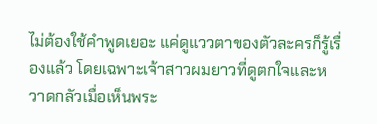ไม่ต้องใช้คำพูดเยอะ แค่ดูแววตาของตัวละครก็รู้เรื่องแล้ว โดยเฉพาะเจ้าสาวผมยาวที่ดูตกใจและหวาดกลัวเมื่อเห็นพระ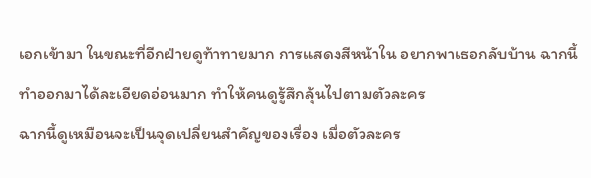เอกเข้ามา ในขณะที่อีกฝ่ายดูท้าทายมาก การแสดงสีหน้าใน อยากพาเธอกลับบ้าน ฉากนี้ทำออกมาได้ละเอียดอ่อนมาก ทำให้คนดูรู้สึกลุ้นไปตามตัวละคร
ฉากนี้ดูเหมือนจะเป็นจุดเปลี่ยนสำคัญของเรื่อง เมื่อตัวละคร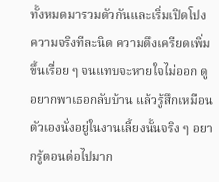ทั้งหมดมารวมตัวกันและเริ่มเปิดโปงความจริงทีละนิด ความตึงเครียดเพิ่มขึ้นเรื่อย ๆ จนแทบจะหายใจไม่ออก ดู อยากพาเธอกลับบ้าน แล้วรู้สึกเหมือนตัวเองนั่งอยู่ในงานเลี้ยงนั้นจริง ๆ อยากรู้ตอนต่อไปมาก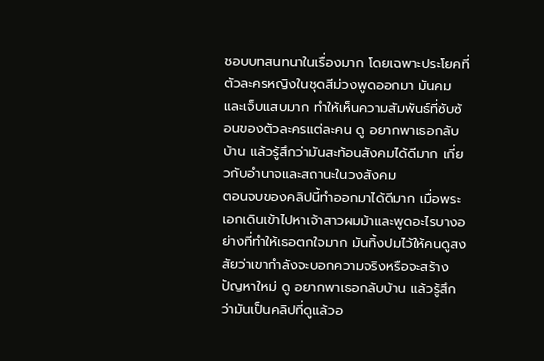ชอบบทสนทนาในเรื่องมาก โดยเฉพาะประโยคที่ตัวละครหญิงในชุดสีม่วงพูดออกมา มันคมและเจ็บแสบมาก ทำให้เห็นความสัมพันธ์ที่ซับซ้อนของตัวละครแต่ละคน ดู อยากพาเธอกลับบ้าน แล้วรู้สึกว่ามันสะท้อนสังคมได้ดีมาก เกี่ยวกับอำนาจและสถานะในวงสังคม
ตอนจบของคลิปนี้ทำออกมาได้ดีมาก เมื่อพระเอกเดินเข้าไปหาเจ้าสาวผมม้าและพูดอะไรบางอย่างที่ทำให้เธอตกใจมาก มันทิ้งปมไว้ให้คนดูสงสัยว่าเขากำลังจะบอกความจริงหรือจะสร้างปัญหาใหม่ ดู อยากพาเธอกลับบ้าน แล้วรู้สึกว่ามันเป็นคลิปที่ดูแล้วอ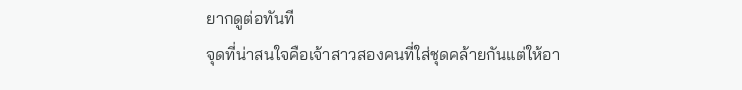ยากดูต่อทันที
จุดที่น่าสนใจคือเจ้าสาวสองคนที่ใส่ชุดคล้ายกันแต่ให้อา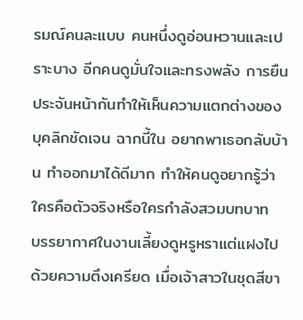รมณ์คนละแบบ คนหนึ่งดูอ่อนหวานและเปราะบาง อีกคนดูมั่นใจและทรงพลัง การยืนประจันหน้ากันทำให้เห็นความแตกต่างของบุคลิกชัดเจน ฉากนี้ใน อยากพาเธอกลับบ้าน ทำออกมาได้ดีมาก ทำให้คนดูอยากรู้ว่าใครคือตัวจริงหรือใครกำลังสวมบทบาท
บรรยากาศในงานเลี้ยงดูหรูหราแต่แฝงไปด้วยความตึงเครียด เมื่อเจ้าสาวในชุดสีขา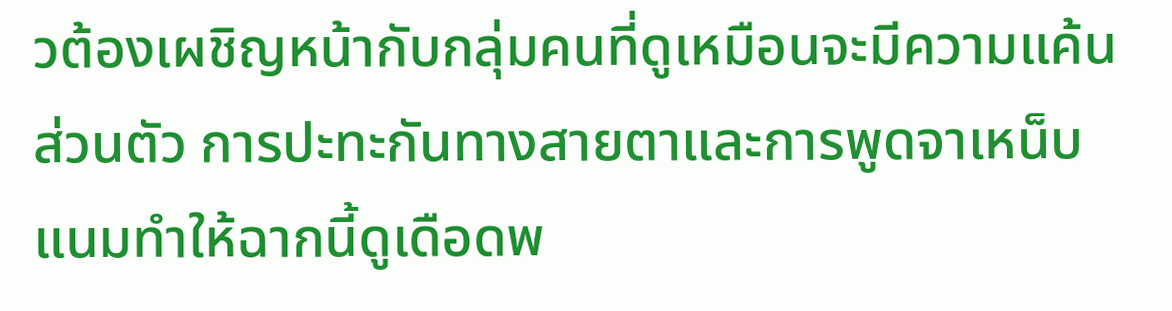วต้องเผชิญหน้ากับกลุ่มคนที่ดูเหมือนจะมีความแค้นส่วนตัว การปะทะกันทางสายตาและการพูดจาเหน็บแนมทำให้ฉากนี้ดูเดือดพ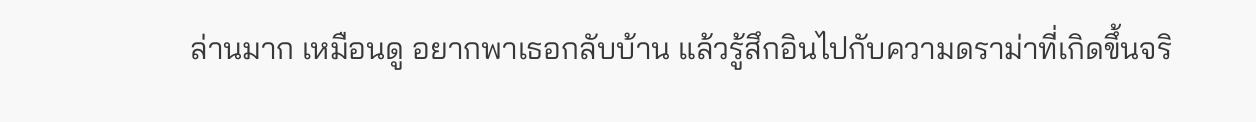ล่านมาก เหมือนดู อยากพาเธอกลับบ้าน แล้วรู้สึกอินไปกับความดราม่าที่เกิดขึ้นจริ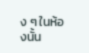ง ๆ ในห้องนั้น